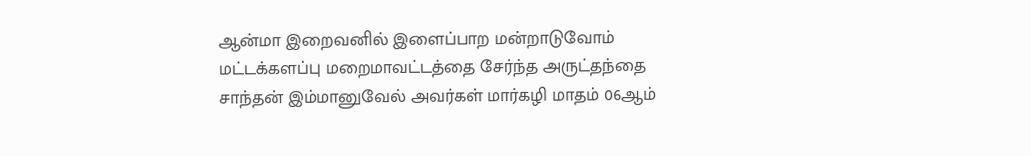ஆன்மா இறைவனில் இளைப்பாற மன்றாடுவோம்
மட்டக்களப்பு மறைமாவட்டத்தை சேர்ந்த அருட்தந்தை சாந்தன் இம்மானுவேல் அவர்கள் மார்கழி மாதம் 06ஆம்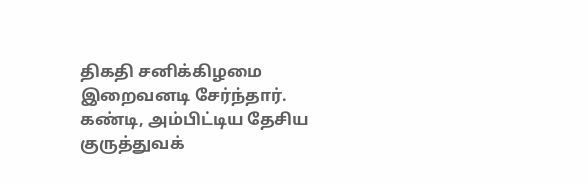திகதி சனிக்கிழமை இறைவனடி சேர்ந்தார். கண்டி, அம்பிட்டிய தேசிய குருத்துவக்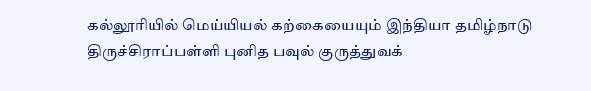கல்லூரியில் மெய்யியல் கற்கையையும் இந்தியா தமிழ்நாடு திருச்சிராப்பள்ளி புனித பவுல் குருத்துவக்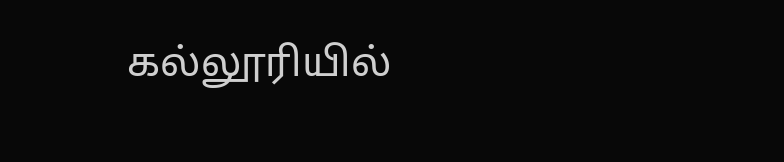கல்லூரியில்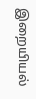இறையியல்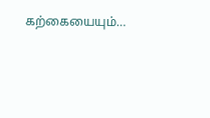கற்கையையும்…